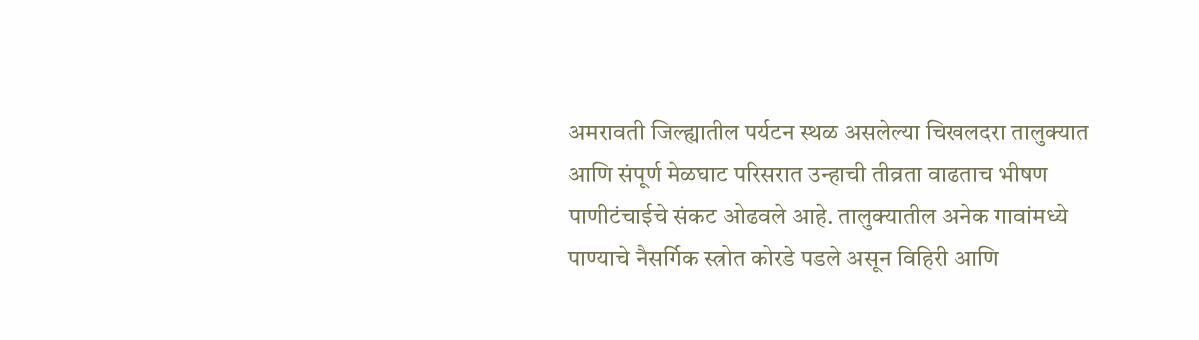अमरावती जिल्ह्यातील पर्यटन स्थळ असलेल्या चिखलदरा तालुक्यात आणि संपूर्ण मेळघाट परिसरात उन्हाची तीव्रता वाढताच भीषण पाणीटंचाईचे संकट ओढवले आहे. तालुक्यातील अनेक गावांमध्ये पाण्याचे नैसर्गिक स्त्रोत कोरडे पडले असून विहिरी आणि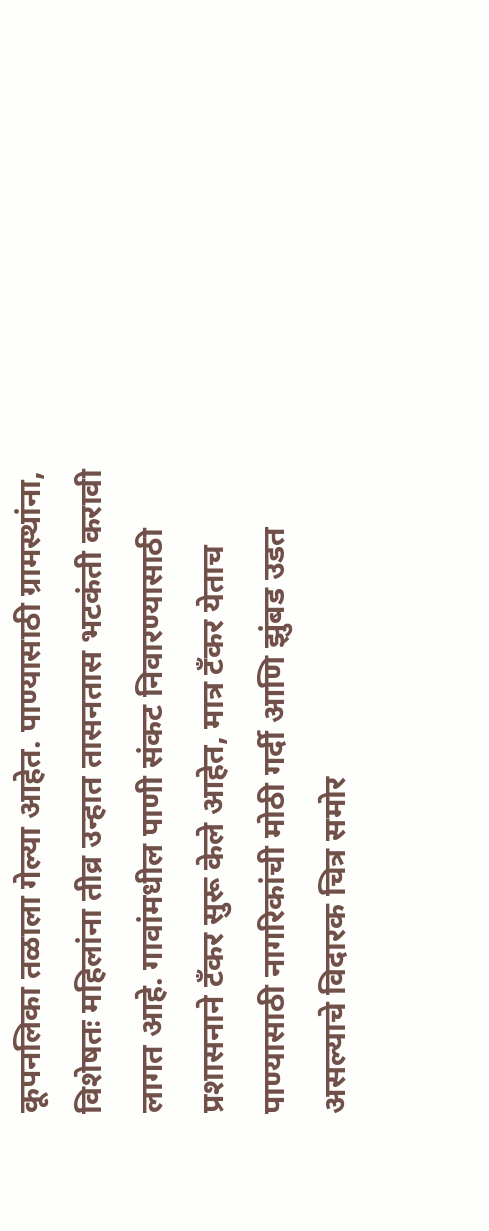कूपनलिका तळाला गेल्या आहेत. पाण्यासाठी ग्रामस्थांना, विशेषतः महिलांना तीव्र उन्हात तासनतास भटकंती करावी लागत आहे. गावांमधील पाणी संकट निवारण्यासाठी प्रशासनाने टँकर सुरू केले आहेत, मात्र टँकर येताच पाण्यासाठी नागरिकांची मोठी गर्दी आणि झुंबड उडत असल्याचे विदारक चित्र समोर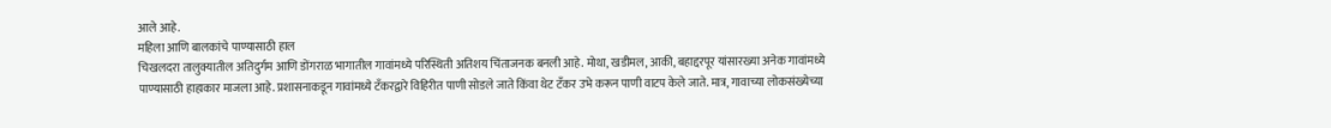आले आहे.
महिला आणि बालकांचे पाण्यासाठी हाल
चिखलदरा तालुक्यातील अतिदुर्गम आणि डोंगराळ भागातील गावांमध्ये परिस्थिती अतिशय चिंताजनक बनली आहे. मोथा, खडीमल, आकी, बहाद्दरपूर यांसारख्या अनेक गावांमध्ये पाण्यासाठी हाहाकार माजला आहे. प्रशासनाकडून गावांमध्ये टँकरद्वारे विहिरीत पाणी सोडले जाते किंवा थेट टँकर उभे करून पाणी वाटप केले जाते. मात्र, गावाच्या लोकसंख्येच्या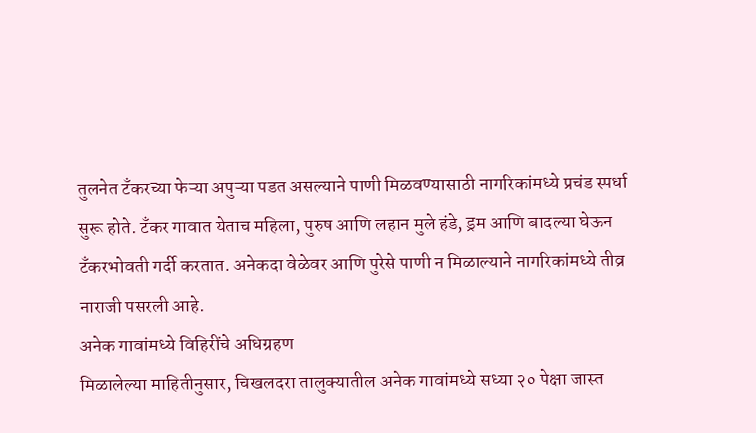तुलनेत टँकरच्या फेऱ्या अपुऱ्या पडत असल्याने पाणी मिळवण्यासाठी नागरिकांमध्ये प्रचंड स्पर्धा सुरू होते. टँकर गावात येताच महिला, पुरुष आणि लहान मुले हंडे, ड्रम आणि बादल्या घेऊन टँकरभोवती गर्दी करतात. अनेकदा वेळेवर आणि पुरेसे पाणी न मिळाल्याने नागरिकांमध्ये तीव्र नाराजी पसरली आहे.
अनेक गावांमध्ये विहिरींचे अधिग्रहण
मिळालेल्या माहितीनुसार, चिखलदरा तालुक्यातील अनेक गावांमध्ये सध्या २० पेक्षा जास्त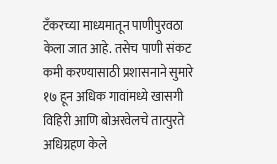टँकरच्या माध्यमातून पाणीपुरवठा केला जात आहे. तसेच पाणी संकट कमी करण्यासाठी प्रशासनाने सुमारे १७ हून अधिक गावांमध्ये खासगी विहिरी आणि बोअरवेलचे तात्पुरते अधिग्रहण केले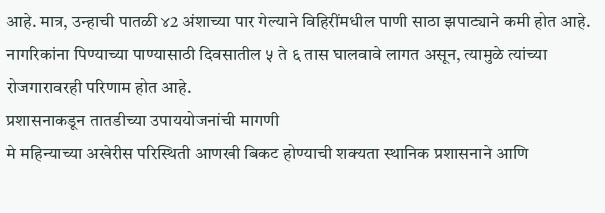आहे. मात्र, उन्हाची पातळी ४2 अंशाच्या पार गेल्याने विहिरींमधील पाणी साठा झपाट्याने कमी होत आहे. नागरिकांना पिण्याच्या पाण्यासाठी दिवसातील ५ ते ६ तास घालवावे लागत असून, त्यामुळे त्यांच्या रोजगारावरही परिणाम होत आहे.
प्रशासनाकडून तातडीच्या उपाययोजनांची मागणी
मे महिन्याच्या अखेरीस परिस्थिती आणखी बिकट होण्याची शक्यता स्थानिक प्रशासनाने आणि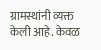ग्रामस्थांनी व्यक्त केली आहे. केवळ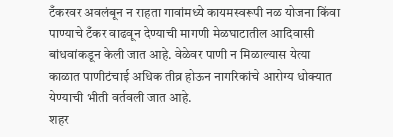टँकरवर अवलंबून न राहता गावांमध्ये कायमस्वरूपी नळ योजना किंवा पाण्याचे टँकर वाढवून देण्याची मागणी मेळघाटातील आदिवासी बांधवांकडून केली जात आहे. वेळेवर पाणी न मिळाल्यास येत्या काळात पाणीटंचाई अधिक तीव्र होऊन नागरिकांचे आरोग्य धोक्यात येण्याची भीती वर्तवली जात आहे.
शहर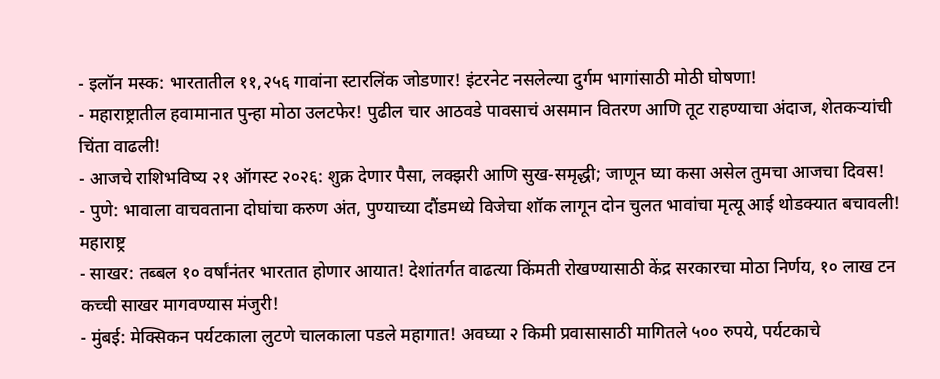- इलॉन मस्क: भारतातील ११,२५६ गावांना स्टारलिंक जोडणार! इंटरनेट नसलेल्या दुर्गम भागांसाठी मोठी घोषणा!
- महाराष्ट्रातील हवामानात पुन्हा मोठा उलटफेर! पुढील चार आठवडे पावसाचं असमान वितरण आणि तूट राहण्याचा अंदाज, शेतकऱ्यांची चिंता वाढली!
- आजचे राशिभविष्य २१ ऑगस्ट २०२६: शुक्र देणार पैसा, लक्झरी आणि सुख-समृद्धी; जाणून घ्या कसा असेल तुमचा आजचा दिवस!
- पुणे: भावाला वाचवताना दोघांचा करुण अंत, पुण्याच्या दौंडमध्ये विजेचा शॉक लागून दोन चुलत भावांचा मृत्यू आई थोडक्यात बचावली!
महाराष्ट्र
- साखर: तब्बल १० वर्षांनंतर भारतात होणार आयात! देशांतर्गत वाढत्या किंमती रोखण्यासाठी केंद्र सरकारचा मोठा निर्णय, १० लाख टन कच्ची साखर मागवण्यास मंजुरी!
- मुंबई: मेक्सिकन पर्यटकाला लुटणे चालकाला पडले महागात! अवघ्या २ किमी प्रवासासाठी मागितले ५०० रुपये, पर्यटकाचे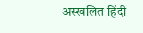अस्खलित हिंदी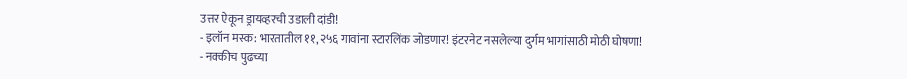उत्तर ऐकून ड्रायव्हरची उडाली दांडी!
- इलॉन मस्क: भारतातील ११,२५६ गावांना स्टारलिंक जोडणार! इंटरनेट नसलेल्या दुर्गम भागांसाठी मोठी घोषणा!
- नक्कीच पुढच्या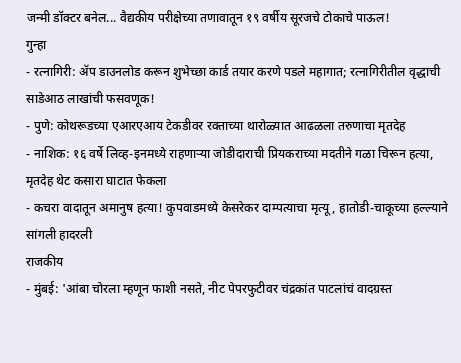जन्मी डॉक्टर बनेल... वैद्यकीय परीक्षेच्या तणावातून १९ वर्षीय सूरजचे टोकाचे पाऊल!
गुन्हा
- रत्नागिरी: ॲप डाउनलोड करून शुभेच्छा कार्ड तयार करणे पडले महागात; रत्नागिरीतील वृद्धाची साडेआठ लाखांची फसवणूक!
- पुणे: कोथरूडच्या एआरएआय टेकडीवर रक्ताच्या थारोळ्यात आढळला तरुणाचा मृतदेह
- नाशिक: १६ वर्षे लिव्ह-इनमध्ये राहणाऱ्या जोडीदाराची प्रियकराच्या मदतीने गळा चिरून हत्या, मृतदेह थेट कसारा घाटात फेकला
- कचरा वादातून अमानुष हत्या! कुपवाडमध्ये केसरेकर दाम्पत्याचा मृत्यू, हातोडी-चाकूच्या हल्ल्याने सांगली हादरली
राजकीय
- मुंबई: 'आंबा चोरला म्हणून फाशी नसते, नीट पेपरफुटीवर चंद्रकांत पाटलांचं वादग्रस्त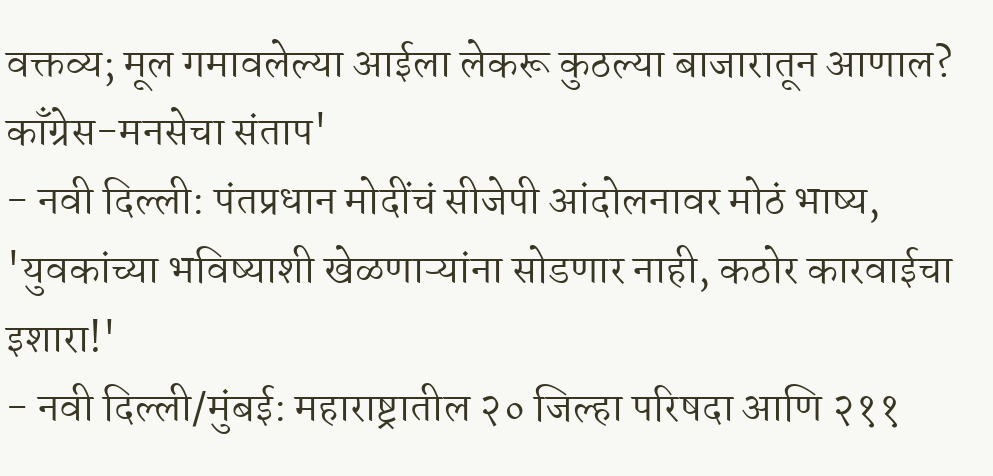वक्तव्य; मूल गमावलेल्या आईला लेकरू कुठल्या बाजारातून आणाल? काँग्रेस-मनसेचा संताप'
- नवी दिल्ली: पंतप्रधान मोदींचं सीजेपी आंदोलनावर मोठं भाष्य, 'युवकांच्या भविष्याशी खेळणाऱ्यांना सोडणार नाही, कठोर कारवाईचा इशारा!'
- नवी दिल्ली/मुंबई: महाराष्ट्रातील २० जिल्हा परिषदा आणि २११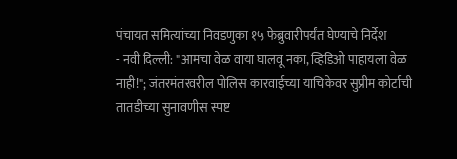पंचायत समित्यांच्या निवडणुका १५ फेब्रुवारीपर्यंत घेण्याचे निर्देश
- नवी दिल्ली: "आमचा वेळ वाया घालवू नका, व्हिडिओ पाहायला वेळ नाही!"; जंतरमंतरवरील पोलिस कारवाईच्या याचिकेवर सुप्रीम कोर्टाची तातडीच्या सुनावणीस स्पष्ट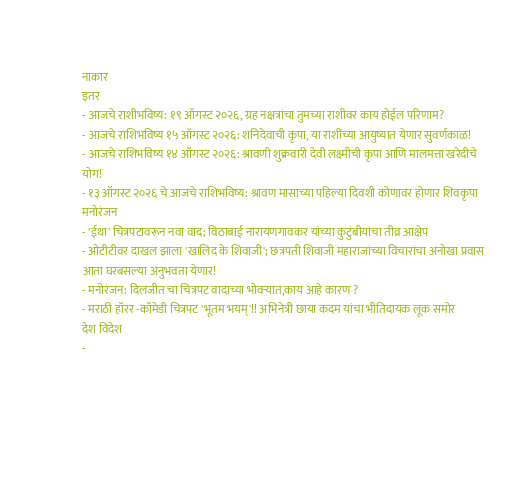नाकार
इतर
- आजचे राशीभविष्य: १९ ऑगस्ट २०२६, ग्रह नक्षत्रांचा तुमच्या राशीवर काय होईल परिणाम?
- आजचे राशिभविष्य १५ ऑगस्ट २०२६: शनिदेवाची कृपा, या राशींच्या आयुष्यात येणार सुवर्णकाळ!
- आजचे राशिभविष्य १४ ऑगस्ट २०२६: श्रावणी शुक्रवारी देवी लक्ष्मीची कृपा आणि मालमत्ता खरेदीचे योग!
- १३ ऑगस्ट २०२६ चे आजचे राशिभविष्य: श्रावण मासाच्या पहिल्या दिवशी कोणावर होणार शिवकृपा
मनोरंजन
- 'ईथा' चित्रपटावरून नवा वाद; विठाबाई नारायणगावकर यांच्या कुटुंबीयांचा तीव्र आक्षेप
- ओटीटीवर दाखल झाला 'खालिद के शिवाजी'; छत्रपती शिवाजी महाराजांच्या विचारांचा अनोखा प्रवास आता घरबसल्या अनुभवता येणार!
- मनोरंजन: दिलजीत चा चित्रपट वादाच्या भोवऱ्यात,काय आहे कारण ?
- मराठी हॉरर -कॉमेडी चित्रपट 'भूतम भयम्'!! अभिनेत्री छाया कदम यांचा भीतिदायक लूक समोर
देश विदेश
-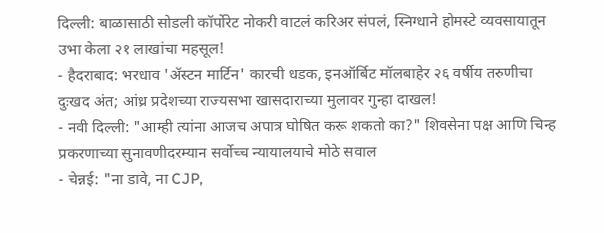दिल्ली: बाळासाठी सोडली कॉर्पोरेट नोकरी वाटलं करिअर संपलं, स्निग्धाने होमस्टे व्यवसायातून उभा केला २१ लाखांचा महसूल!
- हैदराबाद: भरधाव 'ॲस्टन मार्टिन' कारची धडक, इनऑर्बिट मॉलबाहेर २६ वर्षीय तरुणीचा दुःखद अंत; आंध्र प्रदेशच्या राज्यसभा खासदाराच्या मुलावर गुन्हा दाखल!
- नवी दिल्ली: "आम्ही त्यांना आजच अपात्र घोषित करू शकतो का?" शिवसेना पक्ष आणि चिन्ह प्रकरणाच्या सुनावणीदरम्यान सर्वोच्च न्यायालयाचे मोठे सवाल
- चेन्नई: "ना डावे, ना CJP,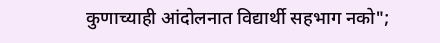कुणाच्याही आंदोलनात विद्यार्थी सहभाग नको";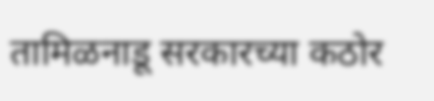तामिळनाडू सरकारच्या कठोर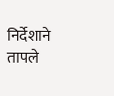निर्देशाने तापले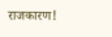राजकारण!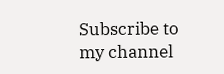Subscribe to my channel